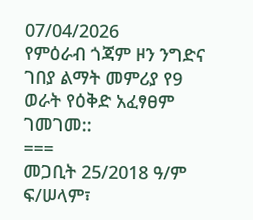07/04/2026
የምዕራብ ጎጃም ዞን ንግድና ገበያ ልማት መምሪያ የ9 ወራት የዕቅድ አፈፃፀም ገመገመ::
===
መጋቢት 25/2018 ዓ/ም
ፍ/ሠላም፣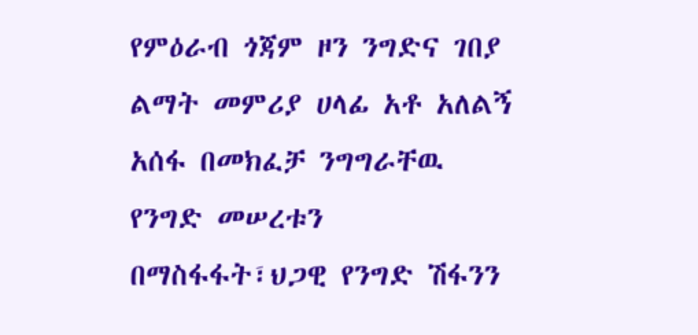የምዕራብ ጎጃም ዞን ንግድና ገበያ ልማት መምሪያ ሀላፊ አቶ አለልኝ አሰፋ በመክፈቻ ንግግራቸዉ የንግድ መሠረቱን በማስፋፋት፣ህጋዊ የንግድ ሽፋንን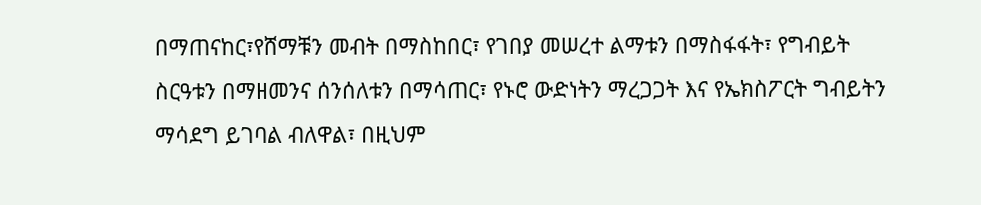በማጠናከር፣የሸማቹን መብት በማስከበር፣ የገበያ መሠረተ ልማቱን በማስፋፋት፣ የግብይት ስርዓቱን በማዘመንና ሰንሰለቱን በማሳጠር፣ የኑሮ ውድነትን ማረጋጋት እና የኤክስፖርት ግብይትን ማሳደግ ይገባል ብለዋል፣ በዚህም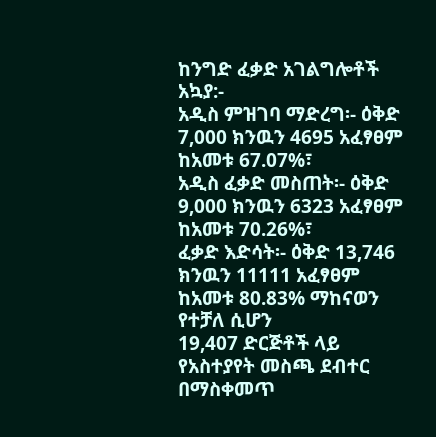ከንግድ ፈቃድ አገልግሎቶች አኳያ:-
አዲስ ምዝገባ ማድረግ፡- ዕቅድ 7,000 ክንዉን 4695 አፈፃፀም ከአመቱ 67.07%፣
አዲስ ፈቃድ መስጠት፡- ዕቅድ 9,000 ክንዉን 6323 አፈፃፀም ከአመቱ 70.26%፣
ፈቃድ እድሳት፡- ዕቅድ 13,746 ክንዉን 11111 አፈፃፀም ከአመቱ 80.83% ማከናወን የተቻለ ሲሆን
19,407 ድርጅቶች ላይ የአስተያየት መስጫ ደብተር በማስቀመጥ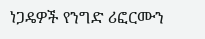ነጋዴዎች የንግድ ሪፎርሙን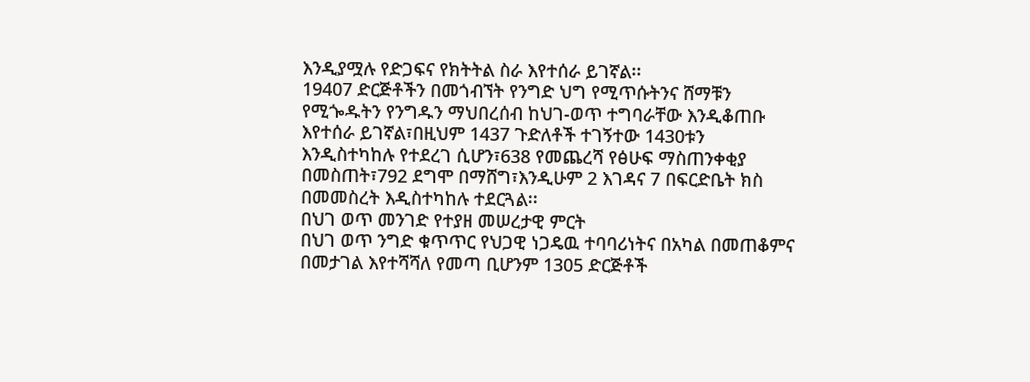እንዲያሟሉ የድጋፍና የክትትል ስራ እየተሰራ ይገኛል፡፡
19407 ድርጅቶችን በመጎብኘት የንግድ ህግ የሚጥሱትንና ሸማቹን የሚጐዱትን የንግዱን ማህበረሰብ ከህገ-ወጥ ተግባራቸው እንዲቆጠቡ እየተሰራ ይገኛል፣በዚህም 1437 ጉድለቶች ተገኝተው 1430ቱን እንዲስተካከሉ የተደረገ ሲሆን፣638 የመጨረሻ የፅሁፍ ማስጠንቀቂያ በመስጠት፣792 ደግሞ በማሸግ፣እንዲሁም 2 እገዳና 7 በፍርድቤት ክስ በመመስረት እዲስተካከሉ ተደርጓል፡፡
በህገ ወጥ መንገድ የተያዘ መሠረታዊ ምርት
በህገ ወጥ ንግድ ቁጥጥር የህጋዊ ነጋዴዉ ተባባሪነትና በአካል በመጠቆምና በመታገል እየተሻሻለ የመጣ ቢሆንም 1305 ድርጅቶች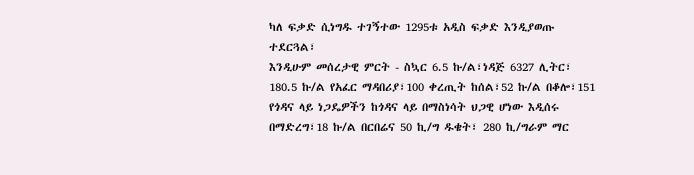ካለ ፍቃድ ሲነግዱ ተገኝተው 1295ቱ አዲስ ፍቃድ እንዲያወጡ ተደርጓል፣
እንዲሁም መሰረታዊ ምርት - ስኳር 6.5 ኩ/ል፣ነዳጅ 6327 ሊትር፣ 180.5 ኩ/ል የአፈር ማዳበሪያ፣100 ቀረጢት ከሰል፣52 ኩ/ል በቆሎ፣151 የጎዳና ላይ ነጋዴዎችን ከጎዳና ላይ በማስነሳት ህጋዊ ሆነው እዲሰሩ በማድረግ፣18 ኩ/ል በርበሬና 50 ኪ/ግ ዱቄት፣ 280 ኪ/ግራም ማር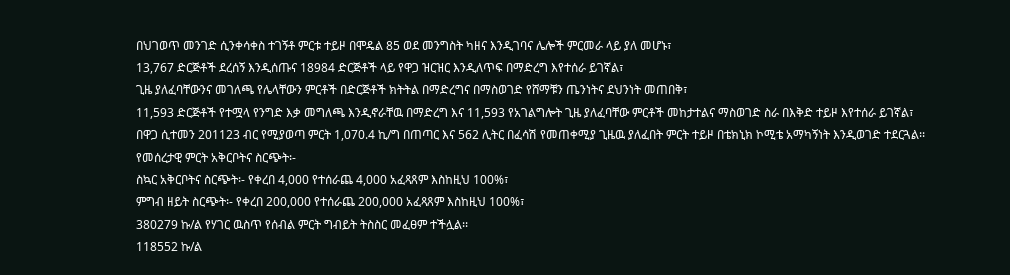በህገወጥ መንገድ ሲንቀሳቀስ ተገኝቶ ምርቱ ተይዞ በሞዴል 85 ወደ መንግስት ካዘና እንዲገባና ሌሎች ምርመራ ላይ ያለ መሆኑ፣
13,767 ድርጅቶች ደረሰኝ እንዲሰጡና 18984 ድርጅቶች ላይ የዋጋ ዝርዝር እንዲለጥፍ በማድረግ እየተሰራ ይገኛል፣
ጊዜ ያለፈባቸውንና መገለጫ የሌላቸውን ምርቶች በድርጅቶች ክትትል በማድረግና በማስወገድ የሸማቹን ጤንነትና ደህንነት መጠበቅ፣
11,593 ድርጅቶች የተሟላ የንግድ እቃ መግለጫ እንዲኖራቸዉ በማድረግ እና 11,593 የአገልግሎት ጊዜ ያለፈባቸው ምርቶች መከታተልና ማስወገድ ስራ በእቅድ ተይዞ እየተሰራ ይገኛል፣
በዋጋ ሲተመን 201123 ብር የሚያወጣ ምርት 1,070.4 ኪ/ግ በጠጣር እና 562 ሊትር በፈሳሽ የመጠቀሚያ ጊዜዉ ያለፈበት ምርት ተይዞ በቴክኒክ ኮሚቴ አማካኝነት እንዲወገድ ተደርጓል፡፡
የመሰረታዊ ምርት አቅርቦትና ስርጭት፡-
ስኳር አቅርቦትና ስርጭት፡- የቀረበ 4,000 የተሰራጨ 4,000 አፈጻጸም እስከዚህ 100%፣
ምግብ ዘይት ስርጭት፡- የቀረበ 200,000 የተሰራጨ 200,000 አፈጻጸም እስከዚህ 100%፣
380279 ኩ/ል የሃገር ዉስጥ የሰብል ምርት ግብይት ትስስር መፈፀም ተችሏል፡፡
118552 ኩ/ል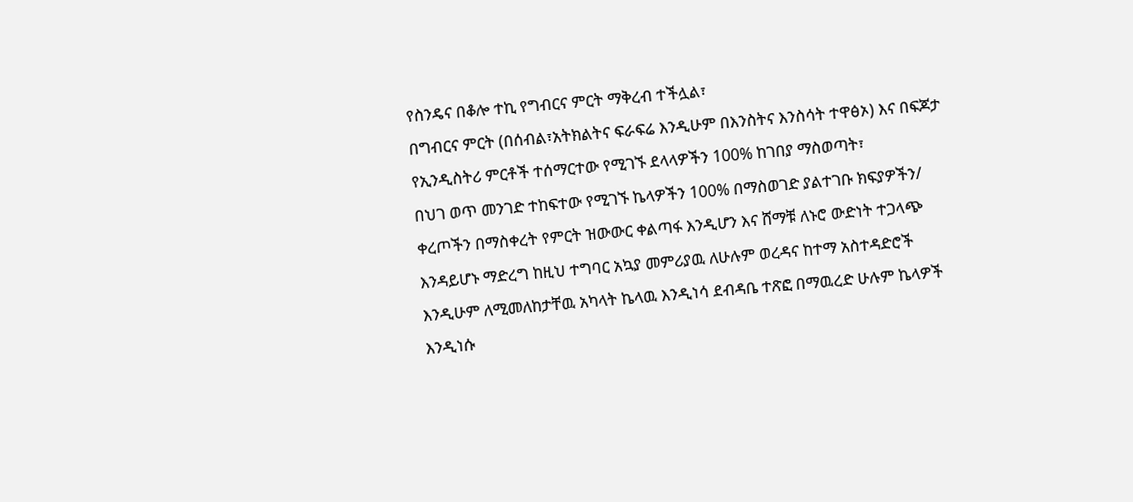የስንዴና በቆሎ ተኪ የግብርና ምርት ማቅረብ ተችሏል፣
በግብርና ምርት (በሰብል፣አትክልትና ፍራፍሬ እንዲሁም በእንስትና እንስሳት ተዋፅኦ) እና በፍጆታ የኢንዲስትሪ ምርቶች ተሰማርተው የሚገኙ ደላላዎችን 100% ከገበያ ማስወጣት፣
በህገ ወጥ መንገድ ተከፍተው የሚገኙ ኬላዎችን 100% በማስወገድ ያልተገቡ ክፍያዎችን/ ቀረጦችን በማስቀረት የምርት ዝውውር ቀልጣፋ እንዲሆን እና ሸማቹ ለኑሮ ውድነት ተጋላጭ እንዳይሆኑ ማድረግ ከዚህ ተግባር አኳያ መምሪያዉ ለሁሉም ወረዳና ከተማ አስተዳድሮች እንዲሁም ለሚመለከታቸዉ አካላት ኬላዉ እንዲነሳ ደብዳቤ ተጽፎ በማዉረድ ሁሉም ኬላዎች እንዲነሱ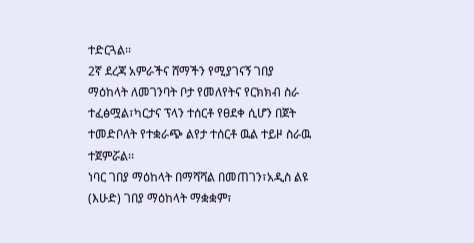ተድርጓል፡፡
2ኛ ደረጃ አምራችና ሸማችን የሚያገናኝ ገበያ ማዕከላት ለመገንባት ቦታ የመለየትና የርክክብ ስራ ተፈፅሟል፣ካርታና ፕላን ተሰርቶ የፀደቀ ሲሆን በጀት ተመድቦለት የተቋራጭ ልየታ ተሰርቶ ዉል ተይዞ ስራዉ ተጀምሯል፡፡
ነባር ገበያ ማዕከላት በማሻሻል በመጠገን፣አዲስ ልዩ (እሁድ) ገበያ ማዕከላት ማቋቋም፣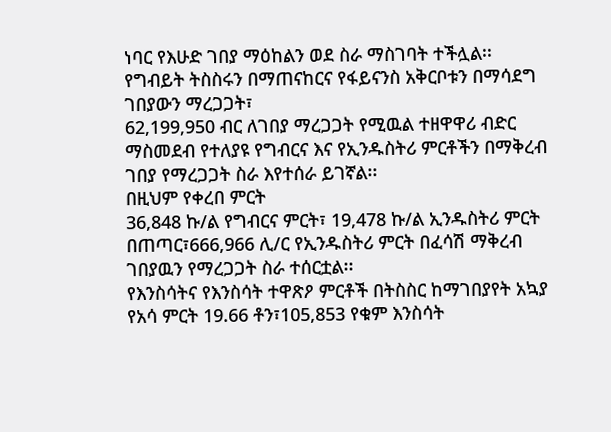ነባር የእሁድ ገበያ ማዕከልን ወደ ስራ ማስገባት ተችሏል፡፡
የግብይት ትስስሩን በማጠናከርና የፋይናንስ አቅርቦቱን በማሳደግ ገበያውን ማረጋጋት፣
62,199,950 ብር ለገበያ ማረጋጋት የሚዉል ተዘዋዋሪ ብድር ማስመደብ የተለያዩ የግብርና እና የኢንዱስትሪ ምርቶችን በማቅረብ ገበያ የማረጋጋት ስራ እየተሰራ ይገኛል፡፡
በዚህም የቀረበ ምርት
36,848 ኩ/ል የግብርና ምርት፣ 19,478 ኩ/ል ኢንዱስትሪ ምርት በጠጣር፣666,966 ሊ/ር የኢንዱስትሪ ምርት በፈሳሽ ማቅረብ ገበያዉን የማረጋጋት ስራ ተሰርቷል፡፡
የእንስሳትና የእንስሳት ተዋጽዖ ምርቶች በትስስር ከማገበያየት አኳያ
የአሳ ምርት 19.66 ቶን፣105,853 የቁም እንስሳት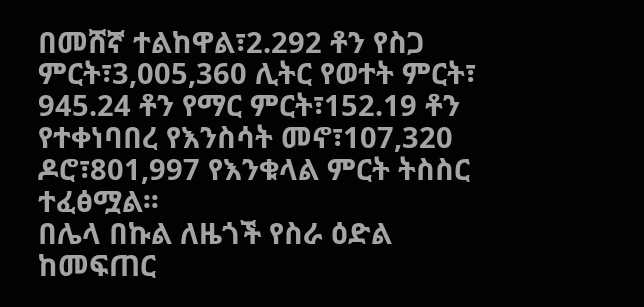በመሸኛ ተልከዋል፣2.292 ቶን የስጋ ምርት፣3,005,360 ሊትር የወተት ምርት፣ 945.24 ቶን የማር ምርት፣152.19 ቶን የተቀነባበረ የእንስሳት መኖ፣107,320 ዶሮ፣801,997 የእንቁላል ምርት ትስስር ተፈፅሟል፡፡
በሌላ በኩል ለዜጎች የስራ ዕድል ከመፍጠር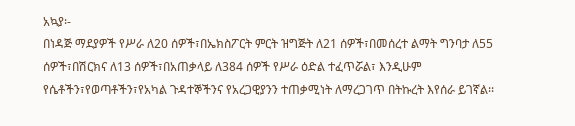አኳያ፡-
በነዳጅ ማደያዎች የሥራ ለ20 ሰዎች፣በኤክስፖርት ምርት ዝግጅት ለ21 ሰዎች፣በመሰረተ ልማት ግንባታ ለ55 ሰዎች፣በሽርክና ለ13 ሰዎች፣በአጠቃላይ ለ384 ሰዎች የሥራ ዕድል ተፈጥሯል፣ እንዲሁም የሴቶችን፣የወጣቶችን፣የአካል ጉዳተኞችንና የአረጋዊያንን ተጠቃሚነት ለማረጋገጥ በትኩረት እየሰራ ይገኛል፡፡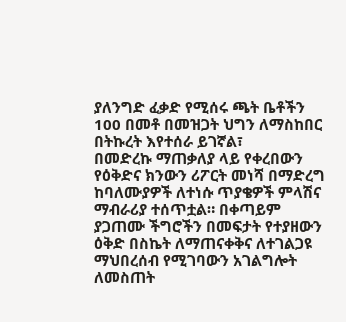ያለንግድ ፈቃድ የሚሰሩ ጫት ቤቶችን 100 በመቶ በመዝጋት ህግን ለማስከበር በትኩረት እየተሰራ ይገኛል፣
በመድረኩ ማጠቃለያ ላይ የቀረበውን የዕቅድና ክንውን ሪፖርት መነሻ በማድረግ ከባለሙያዎች ለተነሱ ጥያቄዎች ምላሽና ማብራሪያ ተሰጥቷል። በቀጣይም ያጋጠሙ ችግሮችን በመፍታት የተያዘውን ዕቅድ በስኬት ለማጠናቀቅና ለተገልጋዩ ማህበረሰብ የሚገባውን አገልግሎት ለመስጠት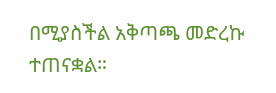በሚያስችል አቅጣጫ መድረኩ ተጠናቋል።